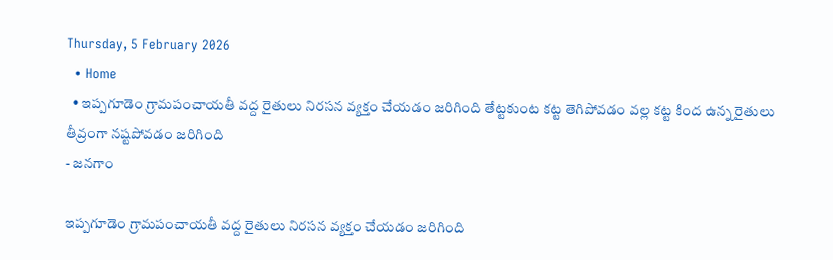Thursday, 5 February 2026
  • Home
  • ఇప్పగూడెం గ్రామపంచాయతీ వద్ద రైతులు నిరసన వ్యక్తం చేయడం జరిగింది తేట్టకుంట కట్ట తెగిపోవడం వల్ల కట్ట కింద ఉన్న రైతులు తీవ్రంగా నష్టపోవడం జరిగింది
- జనగాం

ఇప్పగూడెం గ్రామపంచాయతీ వద్ద రైతులు నిరసన వ్యక్తం చేయడం జరిగింది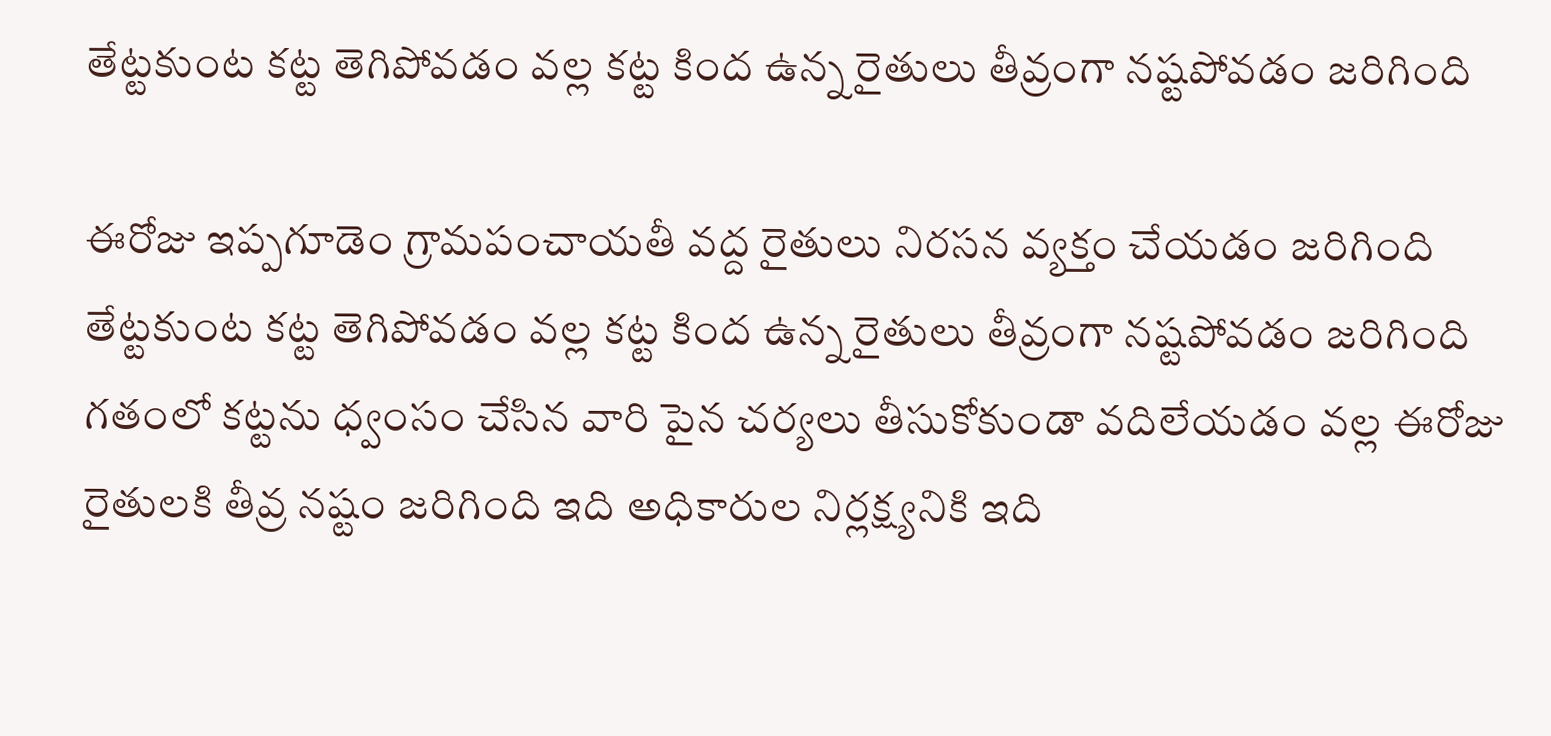తేట్టకుంట కట్ట తెగిపోవడం వల్ల కట్ట కింద ఉన్న రైతులు తీవ్రంగా నష్టపోవడం జరిగింది

ఈరోజు ఇప్పగూడెం గ్రామపంచాయతీ వద్ద రైతులు నిరసన వ్యక్తం చేయడం జరిగింది తేట్టకుంట కట్ట తెగిపోవడం వల్ల కట్ట కింద ఉన్న రైతులు తీవ్రంగా నష్టపోవడం జరిగింది గతంలో కట్టను ధ్వంసం చేసిన వారి పైన చర్యలు తీసుకోకుండా వదిలేయడం వల్ల ఈరోజు రైతులకి తీవ్ర నష్టం జరిగింది ఇది అధికారుల నిర్లక్ష్యనికి ఇది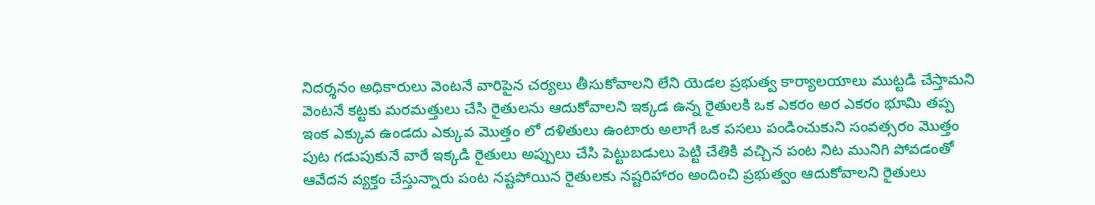నిదర్శనం అధికారులు వెంటనే వారిపైన చర్యలు తీసుకోవాలని లేని యెడల ప్రభుత్వ కార్యాలయాలు ముట్టడి చేస్తామని వెంటనే కట్టకు మరమత్తులు చేసి రైతులను ఆదుకోవాలని ఇక్కడ ఉన్న రైతులకి ఒక ఎకరం అర ఎకరం భూమి తప్ప ఇంక ఎక్కువ ఉండదు ఎక్కువ మొత్తం లో దళితులు ఉంటారు అలాగే ఒక పసలు పండించుకుని సంవత్సరం మొత్తం పుట గడుపుకునే వారే ఇక్కడి రైతులు అప్పులు చేసి పెట్టుబడులు పెట్టి చేతికి వచ్చిన పంట నిట మునిగి పోవడంతో ఆవేదన వ్యక్తం చేస్తున్నారు పంట నష్టపోయిన రైతులకు నష్టరిహారం అందించి ప్రభుత్వం ఆదుకోవాలని రైతులు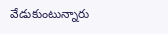వేడుకుంటున్నారు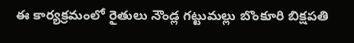ఈ కార్యక్రమంలో రైతులు నౌండ్ల గట్టుమల్లు బొంకూరి బిక్షపతి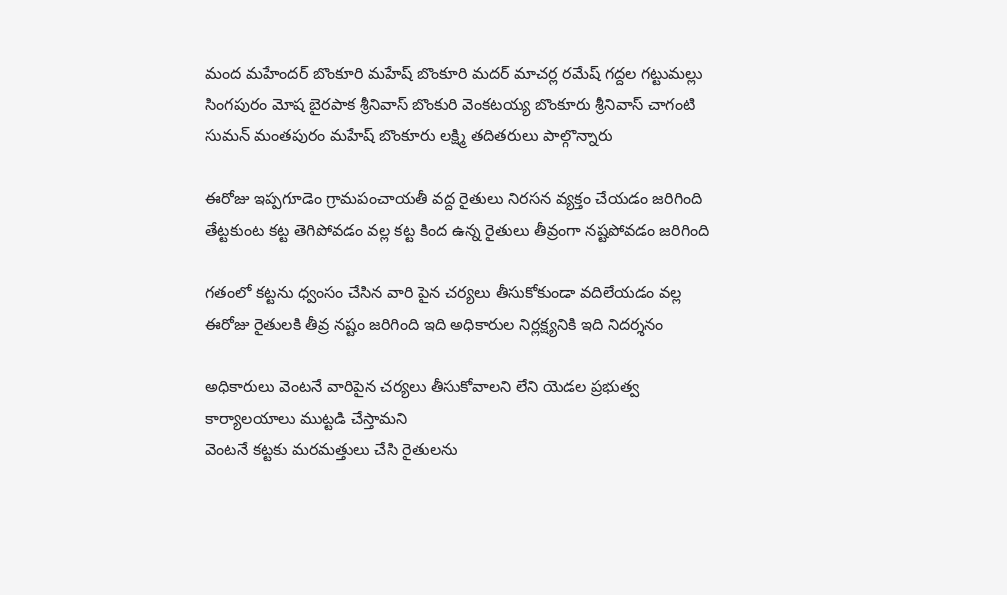మంద మహేందర్ బొంకూరి మహేష్ బొంకూరి మదర్ మాచర్ల రమేష్ గద్దల గట్టుమల్లు సింగపురం మోష బైరపాక శ్రీనివాస్ బొంకురి వెంకటయ్య బొంకూరు శ్రీనివాస్ చాగంటి సుమన్ మంతపురం మహేష్ బొంకూరు లక్ష్మి తదితరులు పాల్గొన్నారు

ఈరోజు ఇప్పగూడెం గ్రామపంచాయతీ వద్ద రైతులు నిరసన వ్యక్తం చేయడం జరిగింది తేట్టకుంట కట్ట తెగిపోవడం వల్ల కట్ట కింద ఉన్న రైతులు తీవ్రంగా నష్టపోవడం జరిగింది

గతంలో కట్టను ధ్వంసం చేసిన వారి పైన చర్యలు తీసుకోకుండా వదిలేయడం వల్ల ఈరోజు రైతులకి తీవ్ర నష్టం జరిగింది ఇది అధికారుల నిర్లక్ష్యనికి ఇది నిదర్శనం

అధికారులు వెంటనే వారిపైన చర్యలు తీసుకోవాలని లేని యెడల ప్రభుత్వ కార్యాలయాలు ముట్టడి చేస్తామని
వెంటనే కట్టకు మరమత్తులు చేసి రైతులను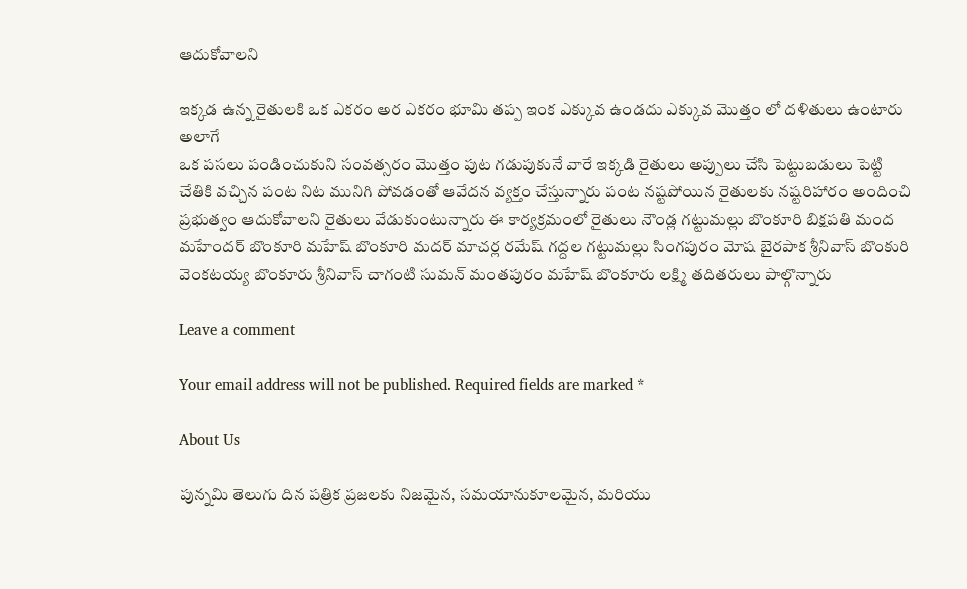ఆదుకోవాలని

ఇక్కడ ఉన్న రైతులకి ఒక ఎకరం అర ఎకరం భూమి తప్ప ఇంక ఎక్కువ ఉండదు ఎక్కువ మొత్తం లో దళితులు ఉంటారు అలాగే
ఒక పసలు పండించుకుని సంవత్సరం మొత్తం పుట గడుపుకునే వారే ఇక్కడి రైతులు అప్పులు చేసి పెట్టుబడులు పెట్టి చేతికి వచ్చిన పంట నిట మునిగి పోవడంతో ఆవేదన వ్యక్తం చేస్తున్నారు పంట నష్టపోయిన రైతులకు నష్టరిహారం అందించి ప్రభుత్వం ఆదుకోవాలని రైతులు వేడుకుంటున్నారు ఈ కార్యక్రమంలో రైతులు నౌండ్ల గట్టుమల్లు బొంకూరి బిక్షపతి మంద మహేందర్ బొంకూరి మహేష్ బొంకూరి మదర్ మాచర్ల రమేష్ గద్దల గట్టుమల్లు సింగపురం మోష బైరపాక శ్రీనివాస్ బొంకురి వెంకటయ్య బొంకూరు శ్రీనివాస్ చాగంటి సుమన్ మంతపురం మహేష్ బొంకూరు లక్ష్మి తదితరులు పాల్గొన్నారు

Leave a comment

Your email address will not be published. Required fields are marked *

About Us

పున్నమి తెలుగు దిన పత్రిక ప్రజలకు నిజమైన, సమయానుకూలమైన, మరియు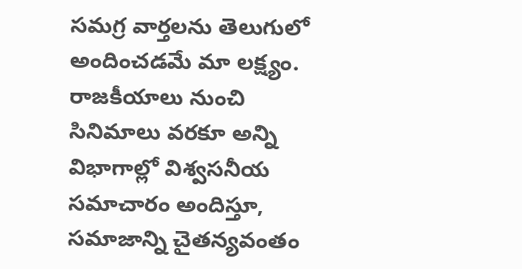సమగ్ర వార్తలను తెలుగులో అందించడమే మా లక్ష్యం.
రాజకీయాలు నుంచి సినిమాలు వరకూ అన్ని విభాగాల్లో విశ్వసనీయ సమాచారం అందిస్తూ, సమాజాన్ని చైతన్యవంతం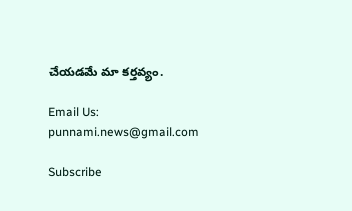చేయడమే మా కర్తవ్యం.

Email Us: punnami.news@gmail.com

Subscribe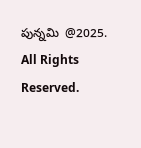పున్నమి  @2025. All Rights Reserved.